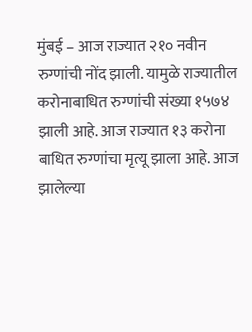मुंबई – आज राज्यात २१० नवीन रुग्णांची नोंद झाली. यामुळे राज्यातील करोनाबाधित रुग्णांची संख्या १५७४ झाली आहे. आज राज्यात १३ करोना बाधित रुग्णांचा मृत्यू झाला आहे. आज झालेल्या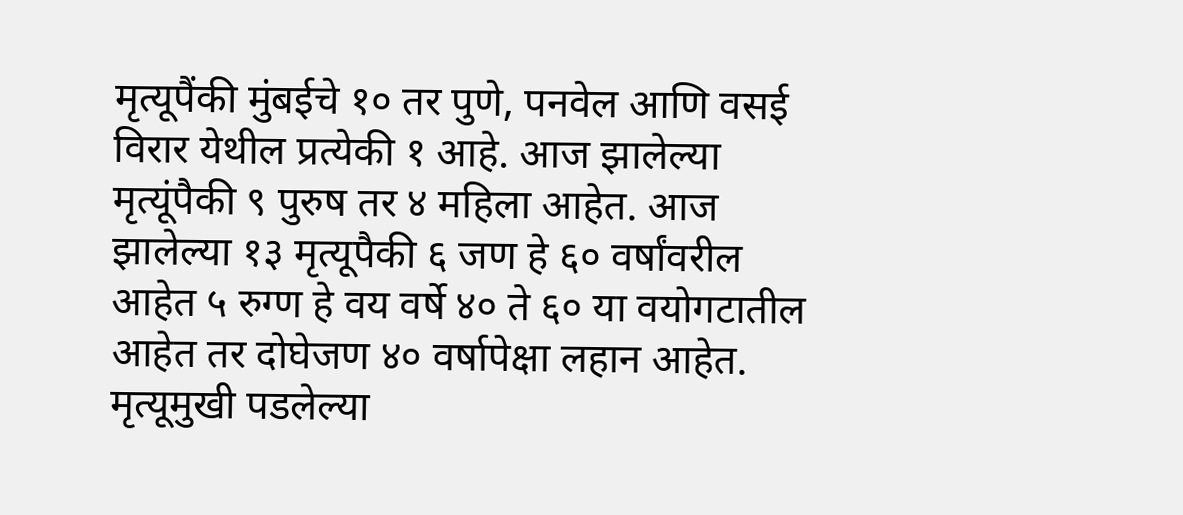मृत्यूपैंकी मुंबईचे १० तर पुणे, पनवेल आणि वसई विरार येथील प्रत्येकी १ आहे. आज झालेल्या मृत्यूंपैकी ९ पुरुष तर ४ महिला आहेत. आज झालेल्या १३ मृत्यूपैकी ६ जण हे ६० वर्षांवरील आहेत ५ रुग्ण हे वय वर्षे ४० ते ६० या वयोगटातील आहेत तर दोघेजण ४० वर्षापेक्षा लहान आहेत. मृत्यूमुखी पडलेल्या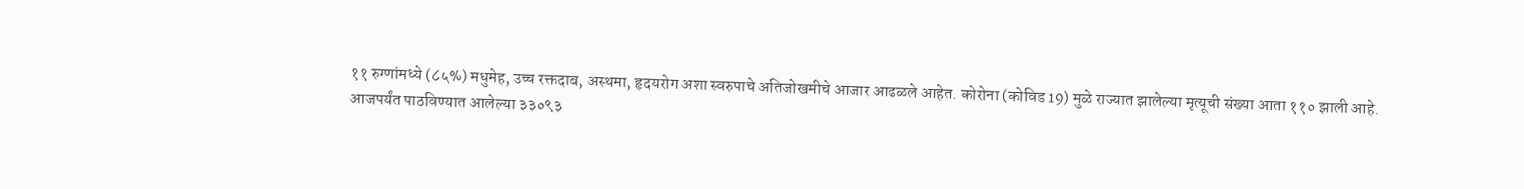११ रुग्णांमध्ये (८५%) मधुमेह, उच्च रक्तदाब, अस्थमा, हृदयरोग अशा स्वरुपाचे अतिजोखमीचे आजार आढळले आहेत. कोरोना (कोविड 19) मुळे राज्यात झालेल्या मृत्यूची संख्या आता ११० झाली आहे.
आजपर्यंत पाठविण्यात आलेल्या ३३०९३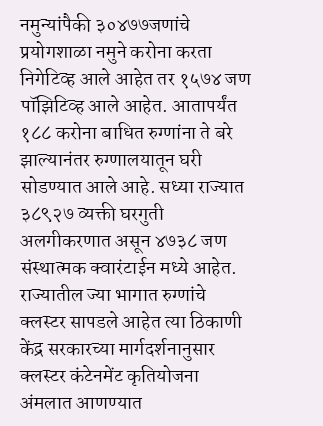नमुन्यांपैकी ३०४७७जणांचे प्रयोगशाळा नमुने करोना करता निगेटिव्ह आले आहेत तर १५७४ जण पॉझिटिव्ह आले आहेत. आतापर्यंत १८८ करोना बाधित रुग्णांना ते बरे झाल्यानंतर रुग्णालयातून घरी सोडण्यात आले आहे. सध्या राज्यात ३८९२७ व्यक्ती घरगुती अलगीकरणात असून ४७३८ जण संस्थात्मक क्वारंटाईन मध्ये आहेत.
राज्यातील ज्या भागात रुग्णांचे क्लस्टर सापडले आहेत त्या ठिकाणी केंद्र सरकारच्या मार्गदर्शनानुसार क्लस्टर कंटेनमेंट कृतियोजना अंमलात आणण्यात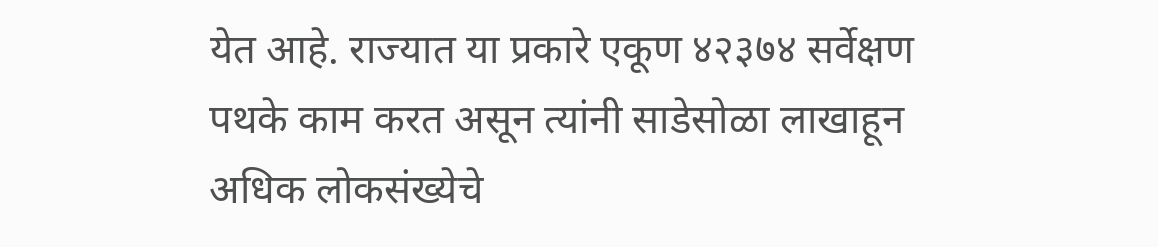येत आहे. राज्यात या प्रकारे एकूण ४२३७४ सर्वेक्षण पथके काम करत असून त्यांनी साडेसोळा लाखाहून अधिक लोकसंख्येचे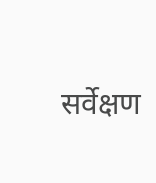सर्वेक्षण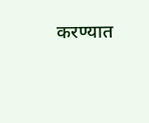करण्यात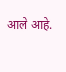आले आहे.